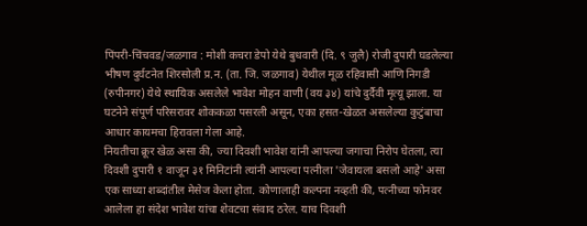पिंपरी-चिंचवड/जळगाव : मोशी कचरा डेपो येथे बुधवारी (दि. ९ जुलै) रोजी दुपारी घडलेल्या भीषण दुर्घटनेत शिरसोली प्र.न. (ता. जि. जळगाव) येथील मूळ रहिवासी आणि निगडी (रुपीनगर) येथे स्थायिक असलेले भावेश मोहन वाणी (वय ३४) यांचे दुर्दैवी मृत्यू झाला. या घटनेने संपूर्ण परिसरावर शोककळा पसरली असून, एका हसत-खेळत असलेल्या कुटुंबाचा आधार कायमचा हिरावला गेला आहे.
नियतीचा क्रूर खेळ असा की, ज्या दिवशी भावेश यांनी आपल्या जगाचा निरोप घेतला, त्या दिवशी दुपारी १ वाजून ३१ मिनिटांनी त्यांनी आपल्या पत्नीला 'जेवायला बसलो आहे' असा एक साध्या शब्दांतील मेसेज केला होता. कोणालाही कल्पना नव्हती की, पत्नीच्या फोनवर आलेला हा संदेश भावेश यांचा शेवटचा संवाद ठरेल. याच दिवशी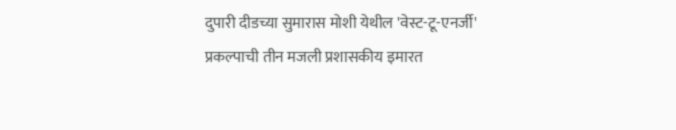दुपारी दीडच्या सुमारास मोशी येथील 'वेस्ट-टू-एनर्जी' प्रकल्पाची तीन मजली प्रशासकीय इमारत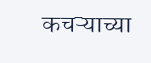कचऱ्याच्या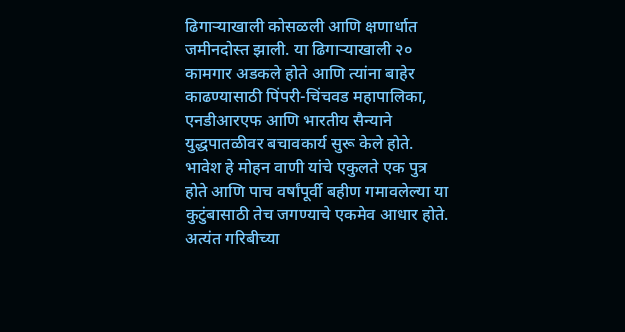ढिगाऱ्याखाली कोसळली आणि क्षणार्धात जमीनदोस्त झाली. या ढिगाऱ्याखाली २० कामगार अडकले होते आणि त्यांना बाहेर काढण्यासाठी पिंपरी-चिंचवड महापालिका, एनडीआरएफ आणि भारतीय सैन्याने युद्धपातळीवर बचावकार्य सुरू केले होते.
भावेश हे मोहन वाणी यांचे एकुलते एक पुत्र होते आणि पाच वर्षांपूर्वी बहीण गमावलेल्या या कुटुंबासाठी तेच जगण्याचे एकमेव आधार होते. अत्यंत गरिबीच्या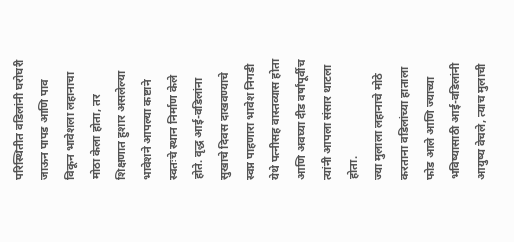परिस्थितीत वडिलांनी घरोघरी जाऊन पापड आणि पाव विकून भावेशला लहानाचा मोठा केला होता, तर शिक्षणात हुशार असलेल्या भावेशने आपल्या कष्टाने स्वतःचे स्थान निर्माण केले होते. वृद्ध आई-वडिलांना सुखाचे दिवस दाखवण्याचे स्वप्न पाहणारा भावेश निगडी येथे पत्नीसह वास्तव्यास होता आणि अवघ्या दीड वर्षांपूर्वीच त्यांनी आपला संसार थाटला होता.
ज्या मुलाला लहानाचे मोठे करताना वडिलांच्या हाताला फोड आले आणि ज्याच्या भविष्यासाठी आई-वडिलांनी आयुष्य वेचले, त्याच मुलाची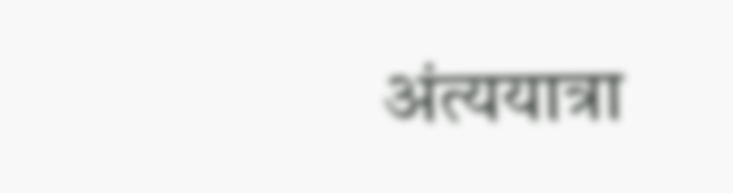अंत्ययात्रा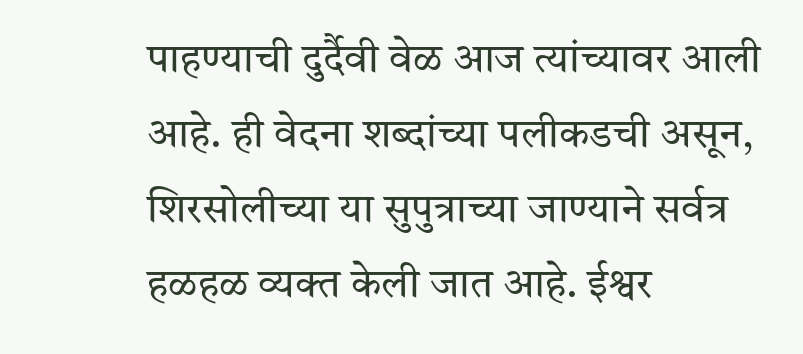पाहण्याची दुर्दैवी वेळ आज त्यांच्यावर आली आहे. ही वेदना शब्दांच्या पलीकडची असून, शिरसोलीच्या या सुपुत्राच्या जाण्याने सर्वत्र हळहळ व्यक्त केली जात आहे. ईश्वर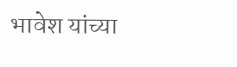भावेश यांच्या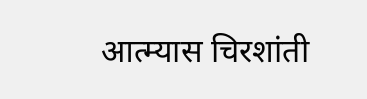आत्म्यास चिरशांती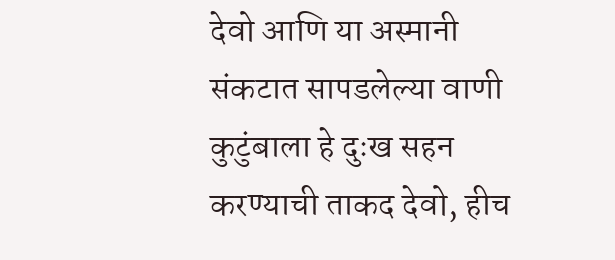देवो आणि या अस्मानी संकटात सापडलेल्या वाणी कुटुंबाला हे दुःख सहन करण्याची ताकद देवो, हीच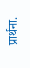प्रार्थना.